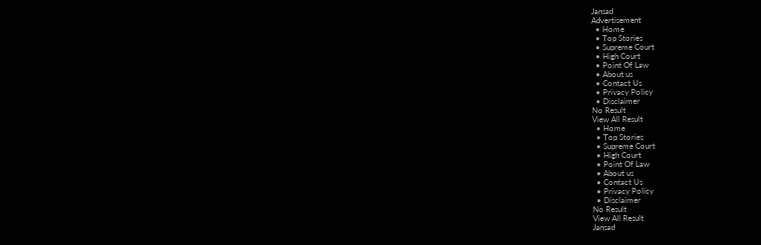Jansad
Advertisement
  • Home
  • Top Stories
  • Supreme Court
  • High Court
  • Point Of Law
  • About us
  • Contact Us
  • Privacy Policy
  • Disclaimer
No Result
View All Result
  • Home
  • Top Stories
  • Supreme Court
  • High Court
  • Point Of Law
  • About us
  • Contact Us
  • Privacy Policy
  • Disclaimer
No Result
View All Result
Jansad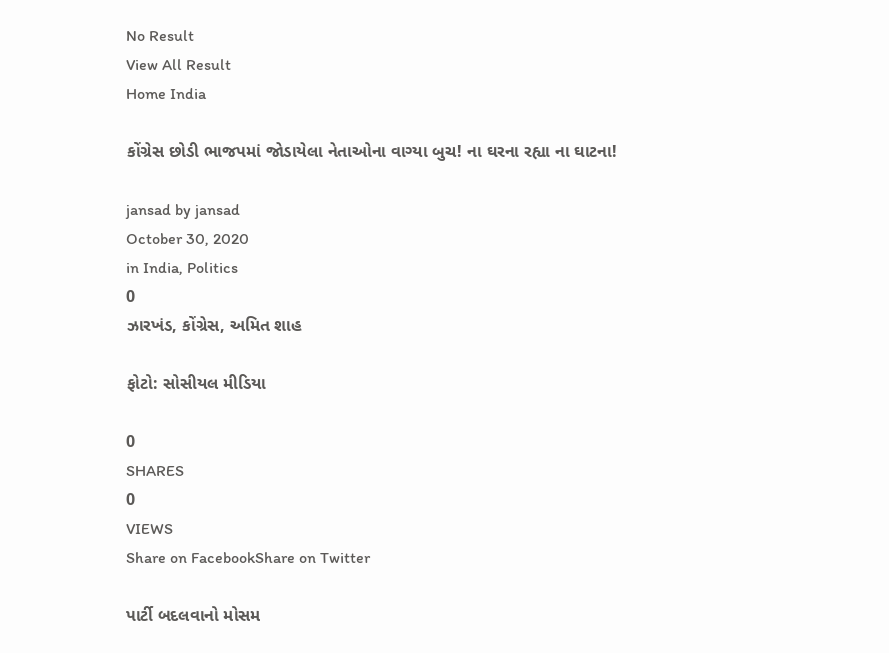No Result
View All Result
Home India

કોંગ્રેસ છોડી ભાજપમાં જોડાયેલા નેતાઓના વાગ્યા બુચ! ના ઘરના રહ્યા ના ઘાટના!

jansad by jansad
October 30, 2020
in India, Politics
0
ઝારખંડ, કોંગ્રેસ, અમિત શાહ

ફોટો: સોસીયલ મીડિયા

0
SHARES
0
VIEWS
Share on FacebookShare on Twitter

પાર્ટી બદલવાનો મોસમ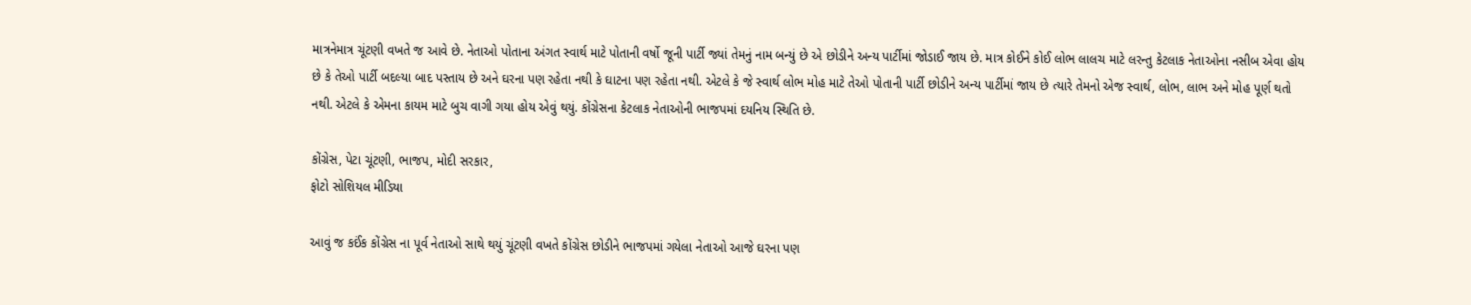માત્રનેમાત્ર ચૂંટણી વખતે જ આવે છે. નેતાઓ પોતાના અંગત સ્વાર્થ માટે પોતાની વર્ષો જૂની પાર્ટી જ્યાં તેમનું નામ બન્યું છે એ છોડીને અન્ય પાર્ટીમાં જોડાઈ જાય છે. માત્ર કોઈને કોઈ લોભ લાલચ માટે લરન્તુ કેટલાક નેતાઓના નસીબ એવા હોય છે કે તેઓ પાર્ટી બદલ્યા બાદ પસ્તાય છે અને ઘરના પણ રહેતા નથી કે ઘાટના પણ રહેતા નથી. એટલે કે જે સ્વાર્થ લોભ મોહ માટે તેઓ પોતાની પાર્ટી છોડીને અન્ય પાર્ટીમાં જાય છે ત્યારે તેમનો એજ સ્વાર્થ, લોભ, લાભ અને મોહ પૂર્ણ થતો નથી. એટલે કે એમના કાયમ માટે બુચ વાગી ગયા હોય એવું થયું. કોંગ્રેસના કેટલાક નેતાઓની ભાજપમાં દયનિય સ્થિતિ છે.

કોંગ્રેસ, પેટા ચૂંટણી, ભાજપ, મોદી સરકાર,
ફોટો સોશિયલ મીડિયા

આવું જ કઈંક કોંગ્રેસ ના પૂર્વ નેતાઓ સાથે થયું ચૂંટણી વખતે કોંગ્રેસ છોડીને ભાજપમાં ગયેલા નેતાઓ આજે ઘરના પણ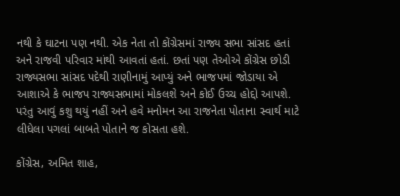નથી કે ઘાટના પણ નથી. એક નેતા તો કોંગ્રેસમાં રાજ્ય સભા સાંસદ હતાં અને રાજવી પરિવાર માંથી આવતાં હતાં. છતાં પણ તેઓએ કોંગ્રેસ છોડી રાજ્યસભા સાંસદ પદેથી રાણીનામું આપ્યું અને ભાજપમાં જોડાયા એ આશાએ કે ભાજપ રાજ્યસભામાં મોકલશે અને કોઈ ઉચ્ચ હોદ્દો આપશે. પરંતુ આવું કશુ થયું નહીં અને હવે મનોમન આ રાજનેતા પોતાના સ્વાર્થ માટે લીધેલા પગલાં બાબતે પોતાને જ કોસતા હશે.

કોંગ્રેસ, અમિત શાહ,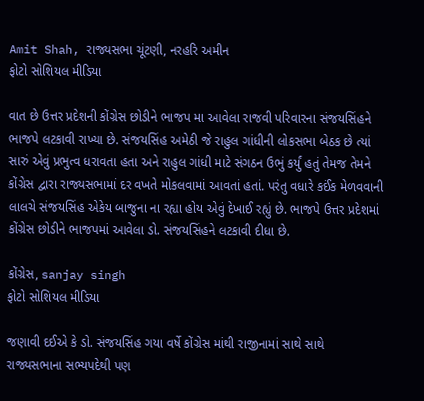Amit Shah, રાજ્યસભા ચૂંટણી, નરહરિ અમીન
ફોટો સોશિયલ મીડિયા

વાત છે ઉત્તર પ્રદેશની કોંગ્રેસ છોડીને ભાજપ મા આવેલા રાજવી પરિવારના સંજયસિંહને ભાજપે લટકાવી રાખ્યા છે. સંજયસિંહ અમેઠી જે રાહુલ ગાંધીની લોકસભા બેઠક છે ત્યાં સારું એવું પ્રભુત્વ ધરાવતા હતા અને રાહુલ ગાંધી માટે સંગઠન ઉભું કર્યું હતું તેમજ તેમને કોંગ્રેસ દ્વારા રાજ્યસભામાં દર વખતે મોકલવામાં આવતાં હતાં. પરંતુ વધારે કઈંક મેળવવાની લાલચે સંજયસિંહ એકેય બાજુના ના રહ્યા હોય એવું દેખાઈ રહ્યું છે. ભાજપે ઉત્તર પ્રદેશમાં કોંગ્રેસ છોડીને ભાજપમાં આવેલા ડો. સંજયસિંહને લટકાવી દીધા છે.

કોંગ્રેસ, sanjay singh
ફોટો સોશિયલ મીડિયા

જણાવી દઈએ કે ડો. સંજયસિંહ ગયા વર્ષે કોંગ્રેસ માંથી રાજીનામાં સાથે સાથે રાજ્યસભાના સભ્યપદેથી પણ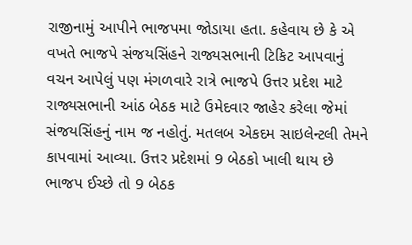રાજીનામું આપીને ભાજપમા જોડાયા હતા. કહેવાય છે કે એ વખતે ભાજપે સંજયસિંહને રાજ્યસભાની ટિકિટ આપવાનું વચન આપેલું પણ મંગળવારે રાત્રે ભાજપે ઉત્તર પ્રદેશ માટે રાજ્યસભાની આંઠ બેઠક માટે ઉમેદવાર જાહેર કરેલા જેમાં સંજયસિંહનું નામ જ નહોતું. મતલબ એકદમ સાઇલેન્ટલી તેમને કાપવામાં આવ્યા. ઉત્તર પ્રદેશમાં 9 બેઠકો ખાલી થાય છે ભાજપ ઈચ્છે તો 9 બેઠક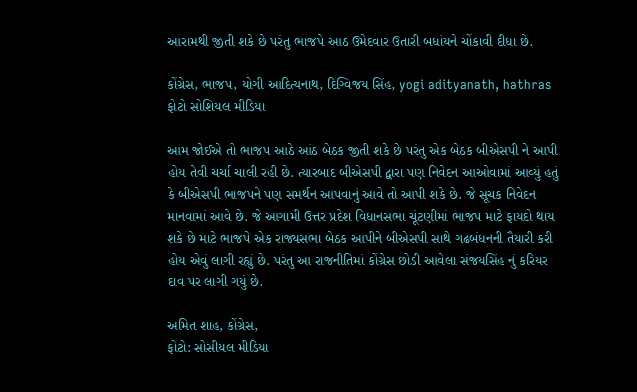આરામથી જીતી શકે છે પરંતુ ભાજપે આઠ ઉમેદવાર ઉતારી બધાંયને ચોંકાવી દીધા છે.

કોંગ્રેસ, ભાજપ, યોગી આદિત્યનાથ, દિગ્વિજય સિંહ, yogi adityanath, hathras
ફોટો સોશિયલ મીડિયા

આમ જોઈએ તો ભાજપ આઠે આંઠ બેઠક જીતી શકે છે પરંતુ એક બેઠક બીએસપી ને આપી હોય તેવી ચર્ચા ચાલી રહી છે. ત્યારબાદ બીએસપી દ્વારા પણ નિવેદન આઓવામાં આવ્યું હતું કે બીએસપી ભાજપને પણ સમર્થન આપવાનું આવે તો આપી શકે છે. જે સૂચક નિવેદન માનવામાં આવે છે. જે આગામી ઉત્તર પ્રદેશ વિધાનસભા ચૂંટણીમાં ભાજપ માટે ફાયદો થાય શકે છે માટે ભાજપે એક રાજ્યસભા બેઠક આપીને બીએસપી સાથે ગઢબંધનની તૈયારી કરી હોય એવું લાગી રહ્યું છે. પરંતુ આ રાજનીતિમાં કોંગ્રેસ છોડી આવેલા સંજયસિંહ નું કરિયર દાવ પર લાગી ગયું છે.

અમિત શાહ, કોંગ્રેસ,
ફોટો: સોસીયલ મીડિયા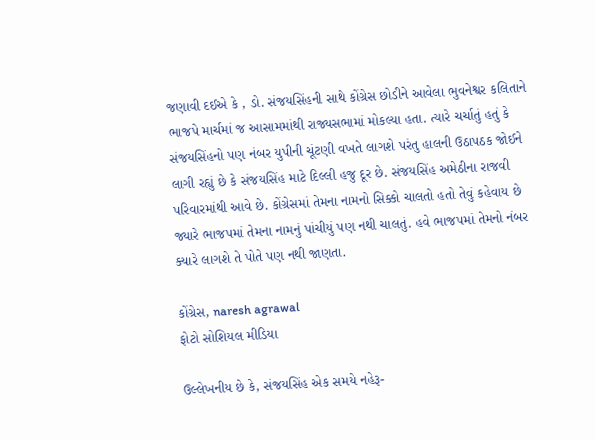જણાવી દઈએ કે , ડો. સંજયસિંહની સાથે કોંગ્રેસ છોડીને આવેલા ભુવનેશ્વર કલિતાને ભાજપે માર્ચમાં જ આસામમાંથી રાજ્યસભામાં મોકલ્યા હતા. ત્યારે ચર્ચાતું હતું કે સંજયસિંહનો પણ નંબર યુપીની ચૂંટણી વખતે લાગશે પરંતુ હાલની ઉઠાપઠક જોઈને લાગી રહ્યું છે કે સંજયસિંહ માટે દિલ્લી હજુ દૂર છે. સંજયસિંહ અમેઠીના રાજવી પરિવારમાંથી આવે છે. કોંગ્રેસમાં તેમના નામનો સિક્કો ચાલતો હતો તેવું કહેવાય છે જ્યારે ભાજપમાં તેમના નામનું પાંચીયું પણ નથી ચાલતું. હવે ભાજપમાં તેમનો નંબર ક્યારે લાગશે તે પોતે પણ નથી જાણતા.

કોંગ્રેસ, naresh agrawal
ફોટો સોશિયલ મીડિયા

ઉલ્લેખનીય છે કે, સંજયસિંહ એક સમયે નહેરૂ-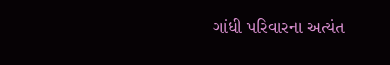ગાંધી પરિવારના અત્યંત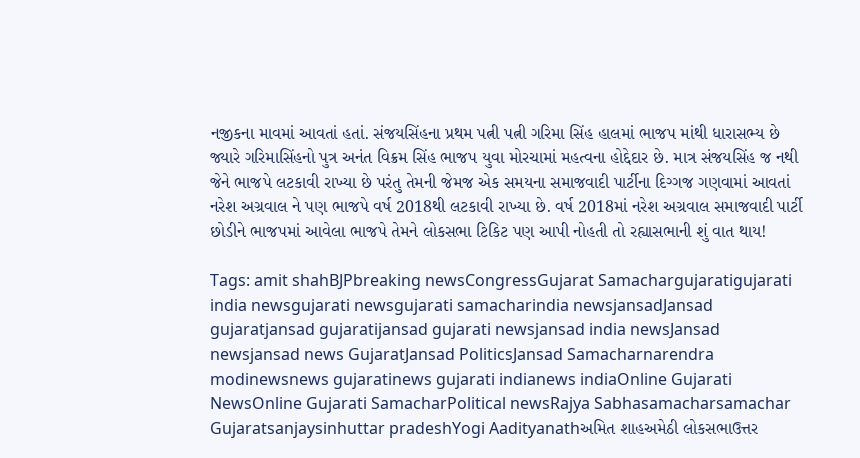નજીકના માવમાં આવતાં હતાં. સંજયસિંહના પ્રથમ પત્ની પત્ની ગરિમા સિંહ હાલમાં ભાજપ માંથી ધારાસભ્ય છે જ્યારે ગરિમાસિંહનો પુત્ર અનંત વિક્રમ સિંહ ભાજપ યુવા મોરચામાં મહત્વના હોદ્દેદાર છે. માત્ર સંજયસિંહ જ નથી જેને ભાજપે લટકાવી રાખ્યા છે પરંતુ તેમની જેમજ એક સમયના સમાજવાદી પાર્ટીના દિગ્ગજ ગણવામાં આવતાં નરેશ અગ્રવાલ ને પણ ભાજપે વર્ષ 2018થી લટકાવી રાખ્યા છે. વર્ષ 2018માં નરેશ અગ્રવાલ સમાજવાદી પાર્ટી છોડીને ભાજપમાં આવેલા ભાજપે તેમને લોકસભા ટિકિટ પણ આપી નોહતી તો રહ્યાસભાની શું વાત થાય!

Tags: amit shahBJPbreaking newsCongressGujarat Samachargujaratigujarati india newsgujarati newsgujarati samacharindia newsjansadJansad gujaratjansad gujaratijansad gujarati newsjansad india newsJansad newsjansad news GujaratJansad PoliticsJansad Samacharnarendra modinewsnews gujaratinews gujarati indianews indiaOnline Gujarati NewsOnline Gujarati SamacharPolitical newsRajya Sabhasamacharsamachar Gujaratsanjaysinhuttar pradeshYogi Aadityanathઅમિત શાહઅમેઠી લોકસભાઉત્તર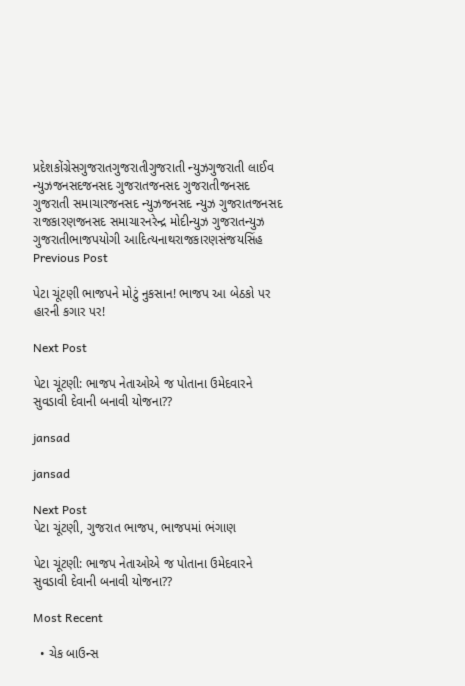પ્રદેશકોંગ્રેસગુજરાતગુજરાતીગુજરાતી ન્યુઝગુજરાતી લાઈવ ન્યુઝજનસદજનસદ ગુજરાતજનસદ ગુજરાતીજનસદ ગુજરાતી સમાચારજનસદ ન્યુઝજનસદ ન્યુઝ ગુજરાતજનસદ રાજકારણજનસદ સમાચારનરેન્દ્ર મોદીન્યુઝ ગુજરાતન્યુઝ ગુજરાતીભાજપયોગી આદિત્યનાથરાજકારણસંજયસિંહ
Previous Post

પેટા ચૂંટણી ભાજપને મોટું નુકસાન! ભાજપ આ બેઠકો પર હારની કગાર પર!

Next Post

પેટા ચૂંટણી: ભાજપ નેતાઓએ જ પોતાના ઉમેદવારને સુવડાવી દેવાની બનાવી યોજના??

jansad

jansad

Next Post
પેટા ચૂંટણી, ગુજરાત ભાજપ, ભાજપમાં ભંગાણ

પેટા ચૂંટણી: ભાજપ નેતાઓએ જ પોતાના ઉમેદવારને સુવડાવી દેવાની બનાવી યોજના??

Most Recent

  • ચેક બાઉન્સ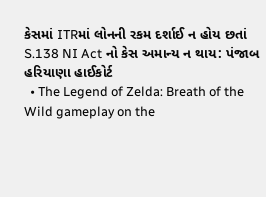કેસમાં ITRમાં લોનની રકમ દર્શાઈ ન હોય છતાં S.138 NI Act નો કેસ અમાન્ય ન થાય: પંજાબ હરિયાણા હાઈકોર્ટ
  • The Legend of Zelda: Breath of the Wild gameplay on the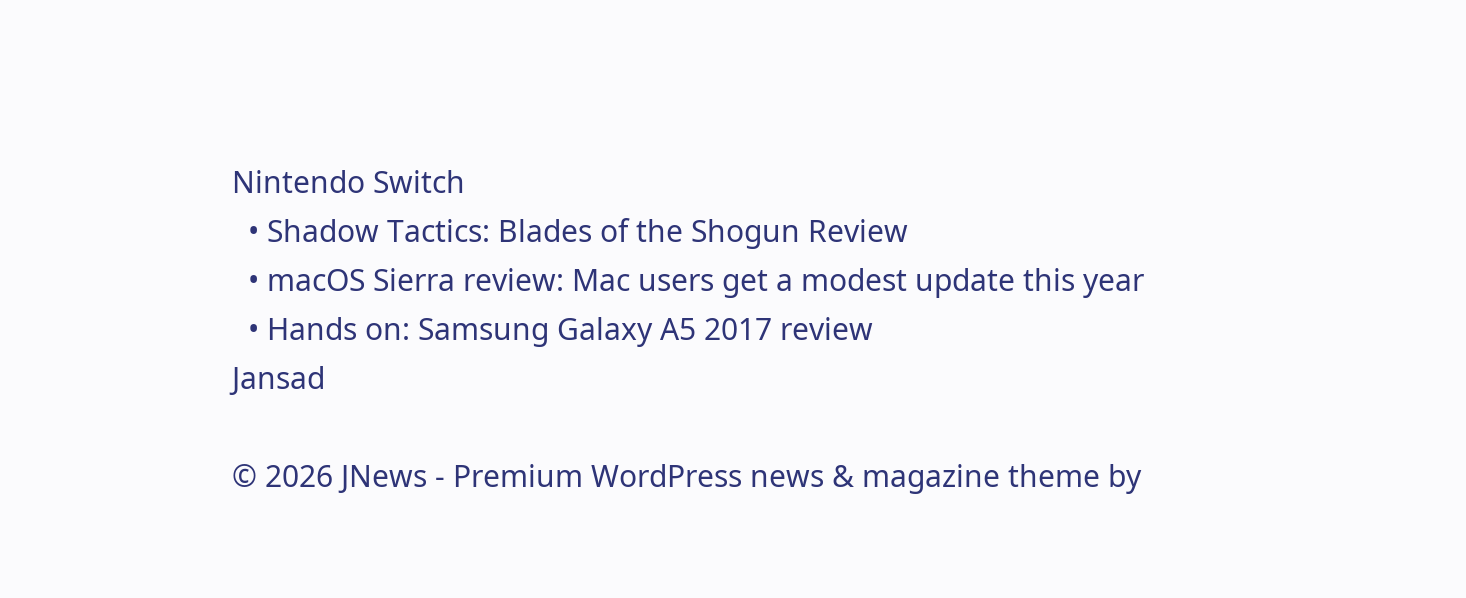Nintendo Switch
  • Shadow Tactics: Blades of the Shogun Review
  • macOS Sierra review: Mac users get a modest update this year
  • Hands on: Samsung Galaxy A5 2017 review
Jansad

© 2026 JNews - Premium WordPress news & magazine theme by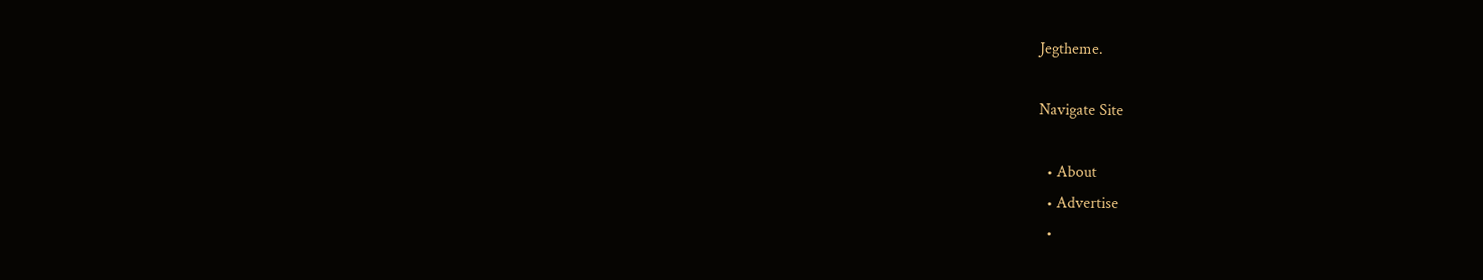Jegtheme.

Navigate Site

  • About
  • Advertise
  •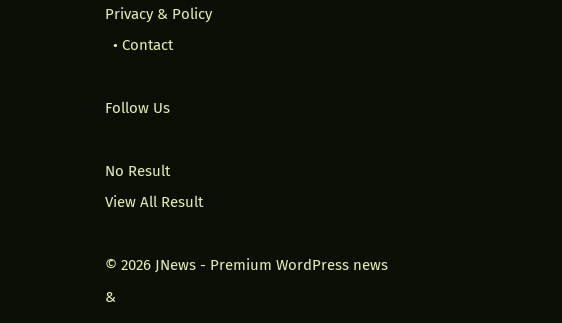Privacy & Policy
  • Contact

Follow Us

No Result
View All Result

© 2026 JNews - Premium WordPress news &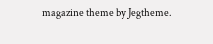magazine theme by Jegtheme.